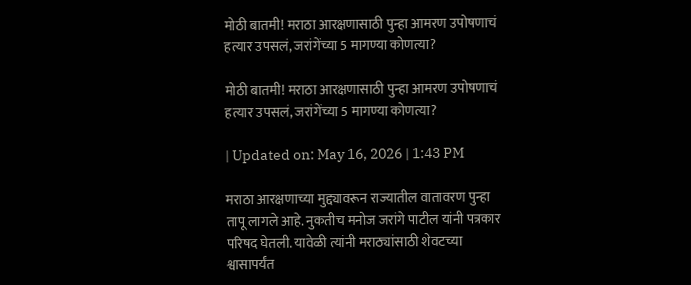मोठी बातमी! मराठा आरक्षणासाठी पुन्हा आमरण उपोषणाचं हत्यार उपसलं, जरांगेंच्या 5 मागण्या कोणत्या?

मोठी बातमी! मराठा आरक्षणासाठी पुन्हा आमरण उपोषणाचं हत्यार उपसलं, जरांगेंच्या 5 मागण्या कोणत्या?

| Updated on: May 16, 2026 | 1:43 PM

मराठा आरक्षणाच्या मुद्द्यावरून राज्यातील वातावरण पुन्हा तापू लागले आहे. नुकतीच मनोज जरांगे पाटील यांनी पत्रकार परिषद घेतली. यावेळी त्यांनी मराठ्यांसाठी शेवटच्या श्वासापर्यंत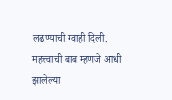लढण्याची ग्वाही दिली. महत्त्वाची बाब म्हणजे आधी झालेल्या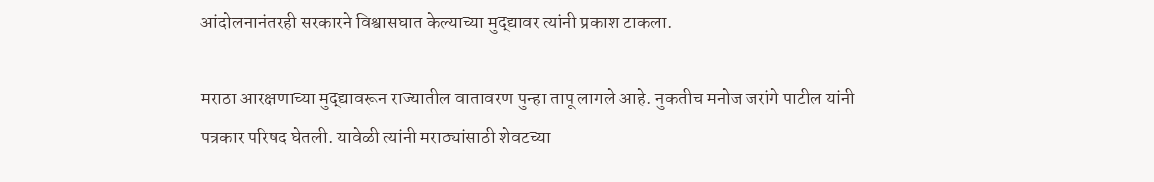आंदोलनानंतरही सरकारने विश्वासघात केल्याच्या मुद्द्यावर त्यांनी प्रकाश टाकला.

मराठा आरक्षणाच्या मुद्द्यावरून राज्यातील वातावरण पुन्हा तापू लागले आहे. नुकतीच मनोज जरांगे पाटील यांनी पत्रकार परिषद घेतली. यावेळी त्यांनी मराठ्यांसाठी शेवटच्या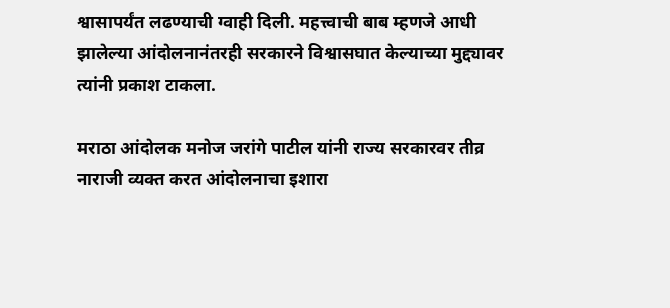श्वासापर्यंत लढण्याची ग्वाही दिली. महत्त्वाची बाब म्हणजे आधी झालेल्या आंदोलनानंतरही सरकारने विश्वासघात केल्याच्या मुद्द्यावर त्यांनी प्रकाश टाकला.

मराठा आंदोलक मनोज जरांगे पाटील यांनी राज्य सरकारवर तीव्र नाराजी व्यक्त करत आंदोलनाचा इशारा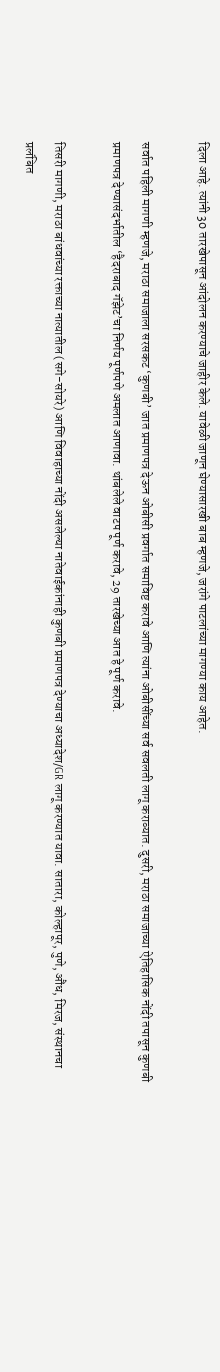दिला आहे. त्यांनी 30 तारखेपासून आंदोलन करण्याचे जाहीर केले. यावेळी जाणून घेण्यासारखी बाब म्हणजे, जरांगे पाटलांच्या मागण्या काय आहेत.

सर्वात पहिली मागणी म्हणजे, मराठा समाजाला सरसकट ‘कुणबी’ जात प्रमाणपत्र देऊन ओबीसी प्रवर्गात समाविष्ट करावे आणि त्यांना ओबीसींच्या सर्व सवलती लागू कराव्यात. दुसरी, मराठा समाजाच्या ऐतिहासिक नोंदी तपासून कुणबी प्रमाणपत्र देण्यासंदर्भातील ‘हैदराबाद गॅझेट’चा निर्णय पूर्णपणे अमलात आणावा. थांबलेले वाटप पूर्ण करावे, 29 तारखेच्या आत हे पूर्ण करावे.

तिसरी मागणी, मराठा बांधवांच्या रक्ताच्या नात्यातील (सगे-सोयरे) आणि विवाहाच्या नोंदी असलेल्या नातेवाईकांनाही कुणबी प्रमाणपत्र देण्याचा अध्यादेश/GR लागू करण्यात यावा. सातारा, कोल्हापूर, पुणे, औंध, मिरज, संस्थानचा प्रलंबित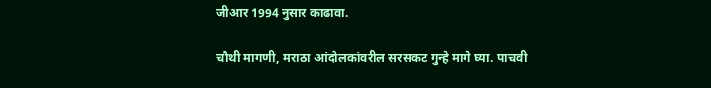जीआर 1994 नुसार काढावा.

चौथी मागणी, मराठा आंदोलकांवरील सरसकट गुन्हे मागे घ्या. पाचवी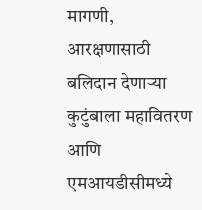मागणी, आरक्षणासाठी बलिदान देणाऱ्या कुटुंबाला महावितरण आणि एमआयडीसीमध्ये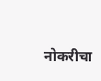नोकरीचा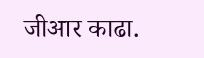जीआर काढा.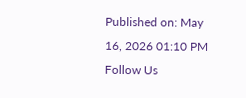Published on: May 16, 2026 01:10 PM
Follow Us